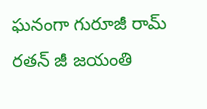ఘనంగా గురూజీ రామ్ రతన్ జీ జయంతి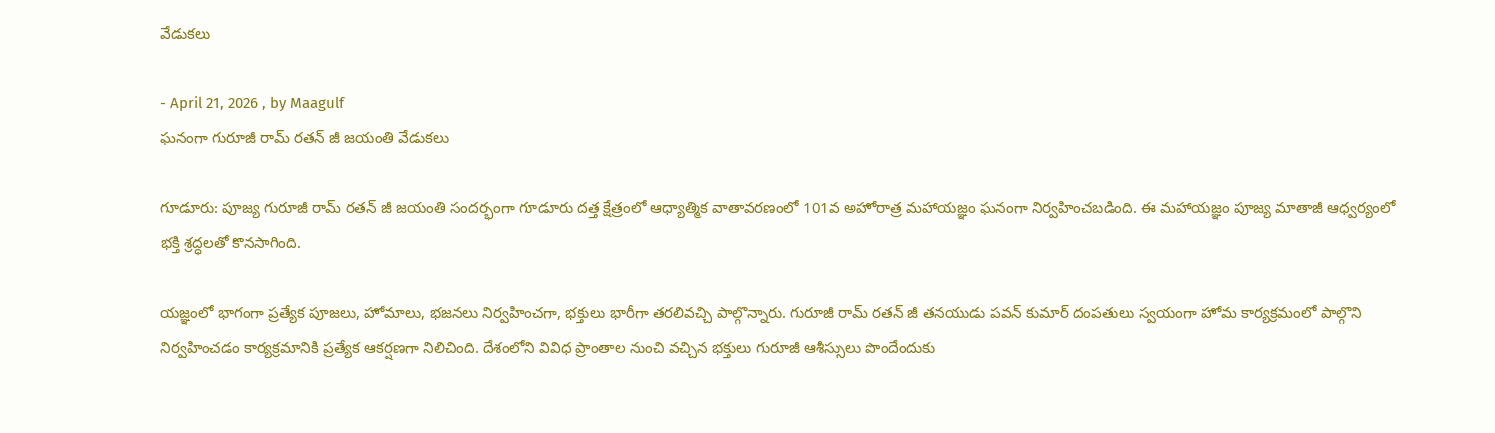వేడుకలు

- April 21, 2026 , by Maagulf
ఘనంగా గురూజీ రామ్ రతన్ జీ జయంతి వేడుకలు

గూడూరు: పూజ్య గురూజీ రామ్ రతన్ జీ జయంతి సందర్భంగా గూడూరు దత్త క్షేత్రంలో ఆధ్యాత్మిక వాతావరణంలో 101వ అహోరాత్ర మహాయజ్ఞం ఘనంగా నిర్వహించబడింది. ఈ మహాయజ్ఞం పూజ్య మాతాజీ ఆధ్వర్యంలో భక్తి శ్రద్ధలతో కొనసాగింది.

యజ్ఞంలో భాగంగా ప్రత్యేక పూజలు, హోమాలు, భజనలు నిర్వహించగా, భక్తులు భారీగా తరలివచ్చి పాల్గొన్నారు. గురూజీ రామ్ రతన్ జీ తనయుడు పవన్ కుమార్ దంపతులు స్వయంగా హోమ కార్యక్రమంలో పాల్గొని నిర్వహించడం కార్యక్రమానికి ప్రత్యేక ఆకర్షణగా నిలిచింది. దేశంలోని వివిధ ప్రాంతాల నుంచి వచ్చిన భక్తులు గురూజీ ఆశీస్సులు పొందేందుకు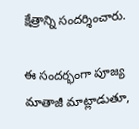క్షేత్రాన్ని సందర్శించారు.

ఈ సందర్భంగా పూజ్య మాతాజీ మాట్లాడుతూ,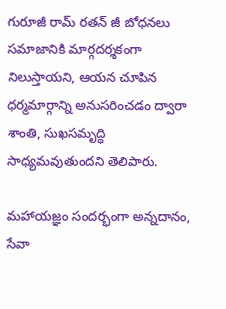గురూజీ రామ్ రతన్ జీ బోధనలు సమాజానికి మార్గదర్శకంగా నిలుస్తాయని, ఆయన చూపిన ధర్మమార్గాన్ని అనుసరించడం ద్వారా శాంతి, సుఖసమృద్ధి సాధ్యమవుతుందని తెలిపారు.

మహాయజ్ఞం సందర్భంగా అన్నదానం, సేవా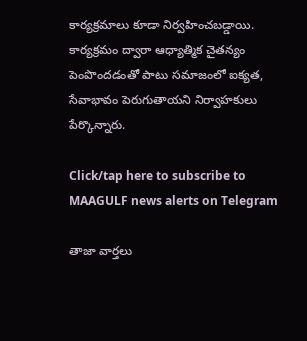కార్యక్రమాలు కూడా నిర్వహించబడ్డాయి. కార్యక్రమం ద్వారా ఆధ్యాత్మిక చైతన్యం పెంపొందడంతో పాటు సమాజంలో ఐక్యత, సేవాభావం పెరుగుతాయని నిర్వాహకులు పేర్కొన్నారు.

Click/tap here to subscribe to MAAGULF news alerts on Telegram

తాజా వార్తలు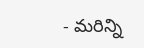- మరిన్ని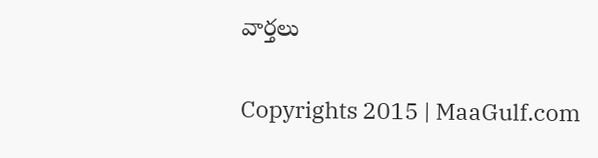వార్తలు

Copyrights 2015 | MaaGulf.com